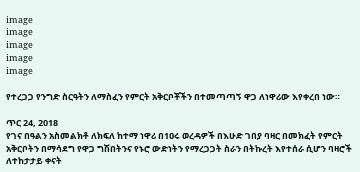image
image
image
image
image

የተረጋጋ የንግድ ስርዓትን ለማስፈን የምርት አቅርቦቾችን በተመጣጣኝ ዋጋ ለነዋሪው እየቀረበ ነው።

ጥር 24, 2018
የገና በዓልን አስመልክቶ ለክፍለ ከተማ ነዋሪ በ1ዐሩ ወረዳዎች በእሁድ ገበያ ባዛር በመክፈት የምርት አቅርቦትን በማሳደግ የዋጋ ግሽበትንና የኑሮ ውድነትን የማረጋጋት ስራን በትኩረት እየተሰራ ሲሆን ባዛሮች ለተከታታይ ቀናት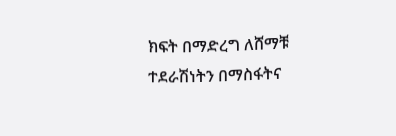ክፍት በማድረግ ለሸማቹ ተደራሽነትን በማስፋትና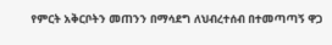የምርት አቅርቦትን መጠንን በማሳደግ ለህብረተሰብ በተመጣጣኝ ዋጋ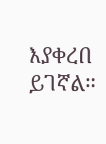እያቀረበ ይገኛል።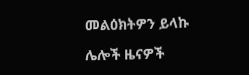መልዕክትዎን ይላኩ

ሌሎች ዜናዎች